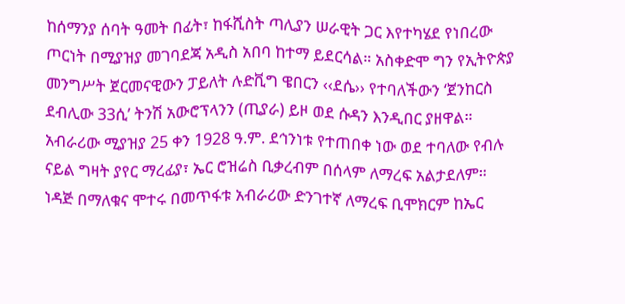ከሰማንያ ሰባት ዓመት በፊት፣ ከፋሺስት ጣሊያን ሠራዊት ጋር እየተካሄደ የነበረው ጦርነት በሚያዝያ መገባደጃ አዲስ አበባ ከተማ ይደርሳል። አስቀድሞ ግን የኢትዮጵያ መንግሥት ጀርመናዊውን ፓይለት ሉድቪግ ዌበርን ‹‹ደሴ›› የተባለችውን ‘ጀንከርስ ደብሊው 33ሲ’ ትንሽ አውሮፕላንን (ጢያራ) ይዞ ወደ ሱዳን እንዲበር ያዘዋል። አብራሪው ሚያዝያ 25 ቀን 1928 ዓ.ም. ደኅንነቱ የተጠበቀ ነው ወደ ተባለው የብሉ ናይል ግዛት ያየር ማረፊያ፣ ኤር ሮዝሬስ ቢቃረብም በሰላም ለማረፍ አልታደለም። ነዳጅ በማለቁና ሞተሩ በመጥፋቱ አብራሪው ድንገተኛ ለማረፍ ቢሞክርም ከኤር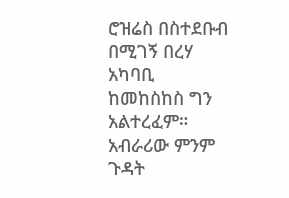ሮዝሬስ በስተደቡብ በሚገኝ በረሃ አካባቢ
ከመከስከስ ግን አልተረፈም። አብራሪው ምንም ጉዳት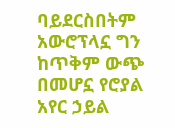ባይደርስበትም አውሮፕላኗ ግን ከጥቅም ውጭ በመሆኗ የሮያል አየር ኃይል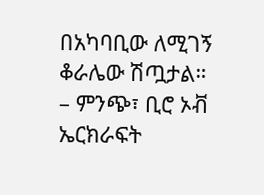በአካባቢው ለሚገኝ ቆራሌው ሽጧታል።
– ምንጭ፣ ቢሮ ኦቭ ኤርክራፍት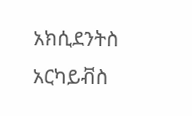አክሲደንትስ አርካይቭስ